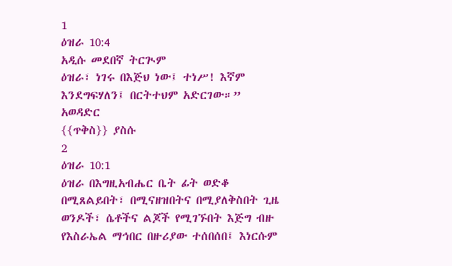1
ዕዝራ 10:4
አዲሱ መደበኛ ትርጒም
ዕዝራ፣ ነገሩ በእጅህ ነው፤ ተነሥ! እኛም እንደግፍሃለን፤ በርትተህም አድርገው።”
አወዳድር
{{ጥቅስ}} ያስሱ
2
ዕዝራ 10:1
ዕዝራ በእግዚአብሔር ቤት ፊት ወድቆ በሚጸልይበት፣ በሚናዘዝበትና በሚያለቅስበት ጊዜ ወንዶች፣ ሴቶችና ልጆች የሚገኙበት እጅግ ብዙ የእስራኤል ማኅበር በዙሪያው ተሰበሰበ፤ እነርሱም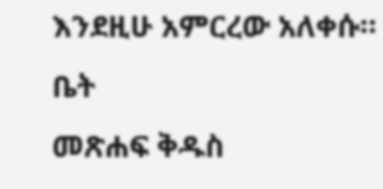እንደዚሁ አምርረው አለቀሱ።
ቤት
መጽሐፍ ቅዱስ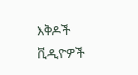እቅዶች
ቪዲዮዎች